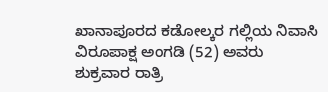ಖಾನಾಪೂರದ ಕಡೋಲ್ಕರ ಗಲ್ಲಿಯ ನಿವಾಸಿ ವಿರೂಪಾಕ್ಷ ಅಂಗಡಿ (52) ಅವರು ಶುಕ್ರವಾರ ರಾತ್ರಿ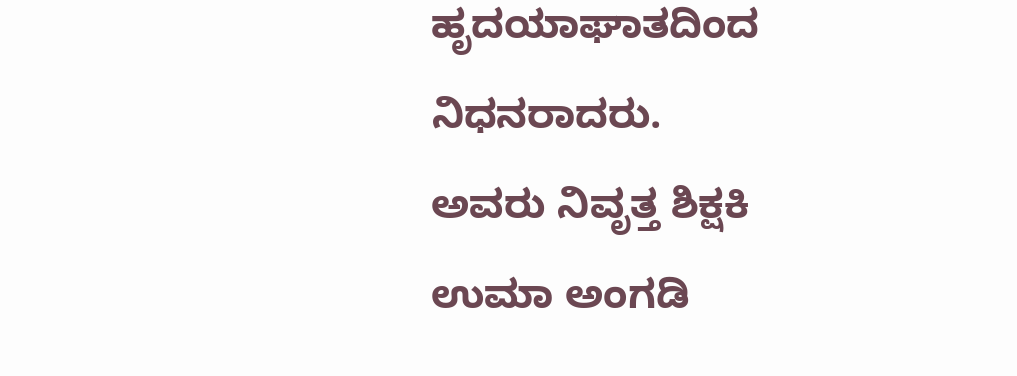ಹೃದಯಾಘಾತದಿಂದ ನಿಧನರಾದರು.
ಅವರು ನಿವೃತ್ತ ಶಿಕ್ಷಕಿ ಉಮಾ ಅಂಗಡಿ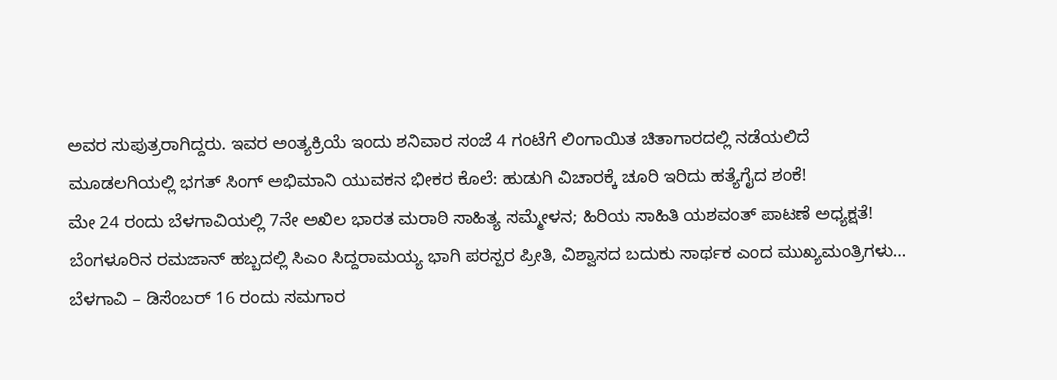ಅವರ ಸುಪುತ್ರರಾಗಿದ್ದರು. ಇವರ ಅಂತ್ಯಕ್ರಿಯೆ ಇಂದು ಶನಿವಾರ ಸಂಜೆ 4 ಗಂಟೆಗೆ ಲಿಂಗಾಯಿತ ಚಿತಾಗಾರದಲ್ಲಿ ನಡೆಯಲಿದೆ
ಮೂಡಲಗಿಯಲ್ಲಿ ಭಗತ್ ಸಿಂಗ್ ಅಭಿಮಾನಿ ಯುವಕನ ಭೀಕರ ಕೊಲೆ: ಹುಡುಗಿ ವಿಚಾರಕ್ಕೆ ಚೂರಿ ಇರಿದು ಹತ್ಯೆಗೈದ ಶಂಕೆ!
ಮೇ 24 ರಂದು ಬೆಳಗಾವಿಯಲ್ಲಿ 7ನೇ ಅಖಿಲ ಭಾರತ ಮರಾಠಿ ಸಾಹಿತ್ಯ ಸಮ್ಮೇಳನ; ಹಿರಿಯ ಸಾಹಿತಿ ಯಶವಂತ್ ಪಾಟಣೆ ಅಧ್ಯಕ್ಷತೆ!
ಬೆಂಗಳೂರಿನ ರಮಜಾನ್ ಹಬ್ಬದಲ್ಲಿ ಸಿಎಂ ಸಿದ್ದರಾಮಯ್ಯ ಭಾಗಿ ಪರಸ್ಪರ ಪ್ರೀತಿ, ವಿಶ್ವಾಸದ ಬದುಕು ಸಾರ್ಥಕ ಎಂದ ಮುಖ್ಯಮಂತ್ರಿಗಳು…
ಬೆಳಗಾವಿ – ಡಿಸೆಂಬರ್ 16 ರಂದು ಸಮಗಾರ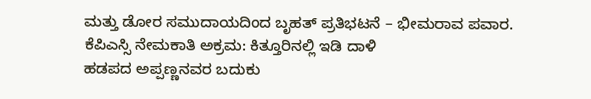ಮತ್ತು ಡೋರ ಸಮುದಾಯದಿಂದ ಬೃಹತ್ ಪ್ರತಿಭಟನೆ – ಭೀಮರಾವ ಪವಾರ.
ಕೆಪಿಎಸ್ಸಿ ನೇಮಕಾತಿ ಅಕ್ರಮ: ಕಿತ್ತೂರಿನಲ್ಲಿ ಇಡಿ ದಾಳಿ
ಹಡಪದ ಅಪ್ಪಣ್ಣನವರ ಬದುಕು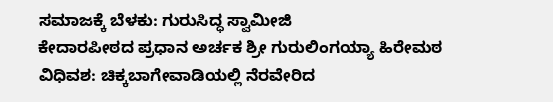ಸಮಾಜಕ್ಕೆ ಬೆಳಕು: ಗುರುಸಿದ್ಧ ಸ್ವಾಮೀಜಿ
ಕೇದಾರಪೀಠದ ಪ್ರಧಾನ ಅರ್ಚಕ ಶ್ರೀ ಗುರುಲಿಂಗಯ್ಯಾ ಹಿರೇಮಠ ವಿಧಿವಶ: ಚಿಕ್ಕಬಾಗೇವಾಡಿಯಲ್ಲಿ ನೆರವೇರಿದ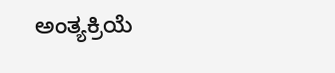ಅಂತ್ಯಕ್ರಿಯೆ